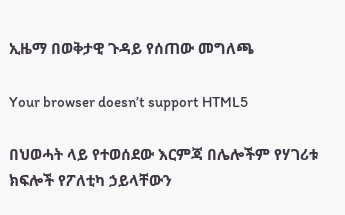ኢዜማ በወቅታዊ ጉዳይ የሰጠው መግለጫ

Your browser doesn’t support HTML5

በህወሓት ላይ የተወሰደው እርምጃ በሌሎችም የሃገሪቱ ክፍሎች የፖለቲካ ኃይላቸውን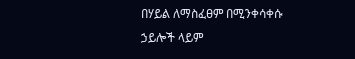በሃይል ለማስፈፀም በሚንቀሳቀሱ ኃይሎች ላይም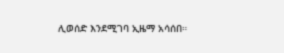ሊወሰድ እንደሚገባ ኢዜማ አሳሰበ።